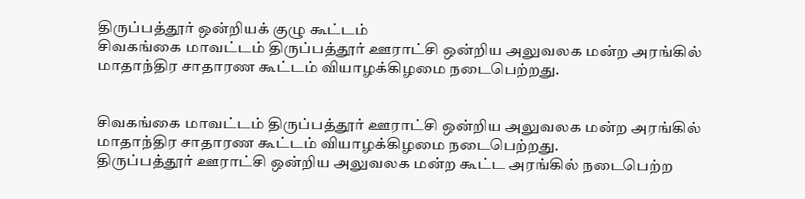திருப்பத்தூர் ஒன்றியக் குழு கூட்டம்
சிவகங்கை மாவட்டம் திருப்பத்தூர் ஊராட்சி ஒன்றிய அலுவலக மன்ற அரங்கில் மாதாந்திர சாதாரண கூட்டம் வியாழக்கிழமை நடைபெற்றது.


சிவகங்கை மாவட்டம் திருப்பத்தூர் ஊராட்சி ஒன்றிய அலுவலக மன்ற அரங்கில் மாதாந்திர சாதாரண கூட்டம் வியாழக்கிழமை நடைபெற்றது.
திருப்பத்தூர் ஊராட்சி ஒன்றிய அலுவலக மன்ற கூட்ட அரங்கில் நடைபெற்ற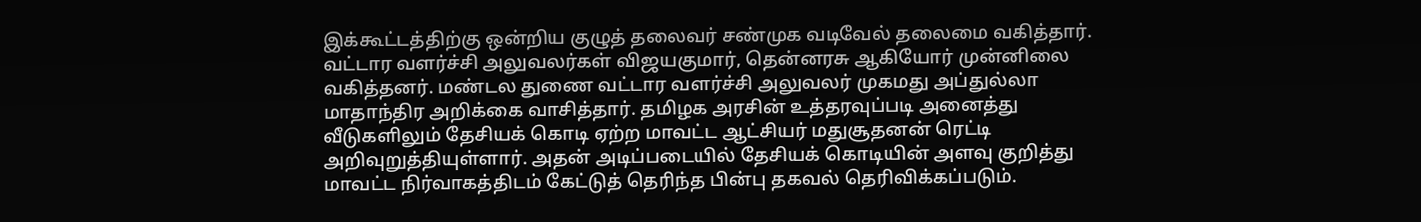இக்கூட்டத்திற்கு ஒன்றிய குழுத் தலைவர் சண்முக வடிவேல் தலைமை வகித்தார். வட்டார வளர்ச்சி அலுவலர்கள் விஜயகுமார், தென்னரசு ஆகியோர் முன்னிலை வகித்தனர். மண்டல துணை வட்டார வளர்ச்சி அலுவலர் முகமது அப்துல்லா மாதாந்திர அறிக்கை வாசித்தார். தமிழக அரசின் உத்தரவுப்படி அனைத்து வீடுகளிலும் தேசியக் கொடி ஏற்ற மாவட்ட ஆட்சியர் மதுசூதனன் ரெட்டி அறிவுறுத்தியுள்ளார். அதன் அடிப்படையில் தேசியக் கொடியின் அளவு குறித்து மாவட்ட நிர்வாகத்திடம் கேட்டுத் தெரிந்த பின்பு தகவல் தெரிவிக்கப்படும்.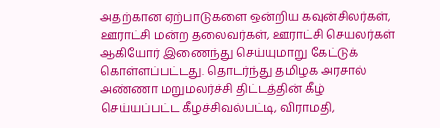அதற்கான ஏற்பாடுகளை ஒன்றிய கவுன்சிலர்கள், ஊராட்சி மன்ற தலைவர்கள், ஊராட்சி செயலர்கள் ஆகியோர் இணைந்து செய்யுமாறு கேட்டுக் கொள்ளப்பட்டது. தொடர்ந்து தமிழக அரசால் அண்ணா மறுமலர்ச்சி திட்டத்தின் கீழ் செய்யப்பட்ட கீழச்சிவல்பட்டி, விராமதி,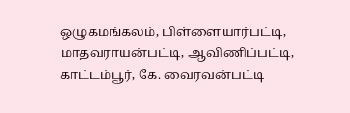ஒழுகமங்கலம், பிள்ளையார்பட்டி, மாதவராயன்பட்டி, ஆவிணிப்பட்டி, காட்டம்பூர், கே. வைரவன்பட்டி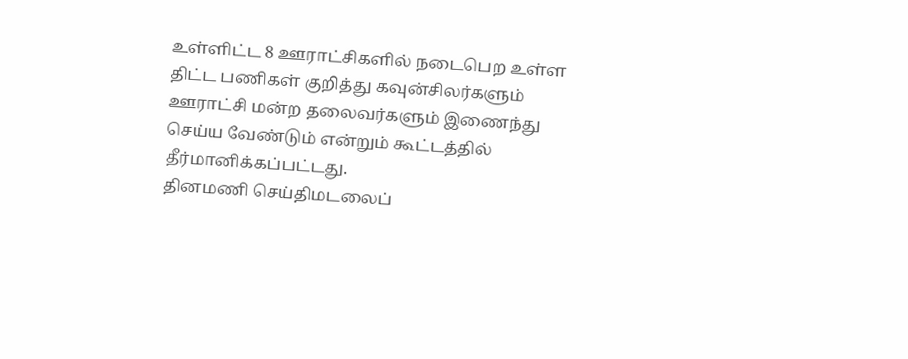உள்ளிட்ட 8 ஊராட்சிகளில் நடைபெற உள்ள திட்ட பணிகள் குறித்து கவுன்சிலர்களும் ஊராட்சி மன்ற தலைவர்களும் இணைந்து செய்ய வேண்டும் என்றும் கூட்டத்தில் தீர்மானிக்கப்பட்டது.
தினமணி செய்திமடலைப்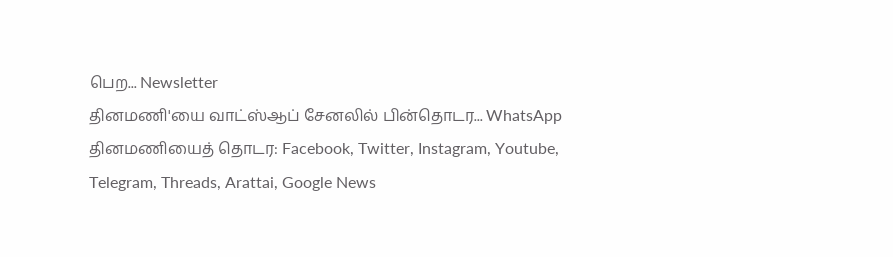பெற... Newsletter
தினமணி'யை வாட்ஸ்ஆப் சேனலில் பின்தொடர... WhatsApp
தினமணியைத் தொடர: Facebook, Twitter, Instagram, Youtube, Telegram, Threads, Arattai, Google News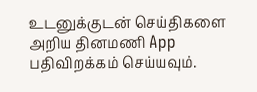உடனுக்குடன் செய்திகளை அறிய தினமணி App பதிவிறக்கம் செய்யவும்.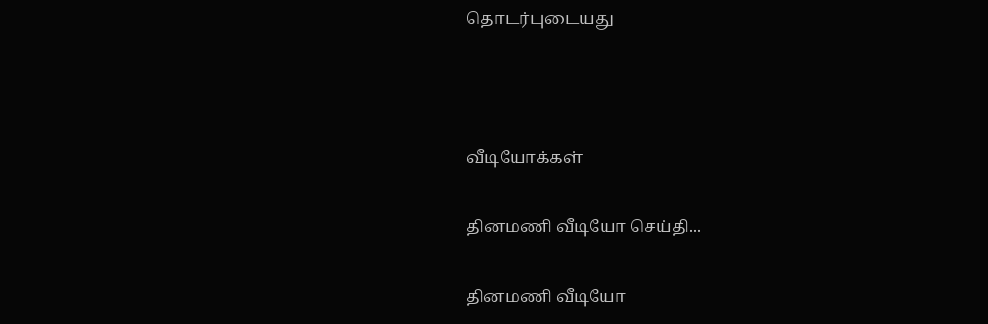தொடர்புடையது



வீடியோக்கள்

தினமணி வீடியோ செய்தி...

தினமணி வீடியோ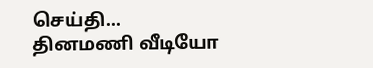செய்தி...
தினமணி வீடியோ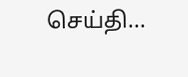செய்தி...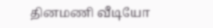தினமணி வீடியோ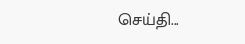செய்தி...